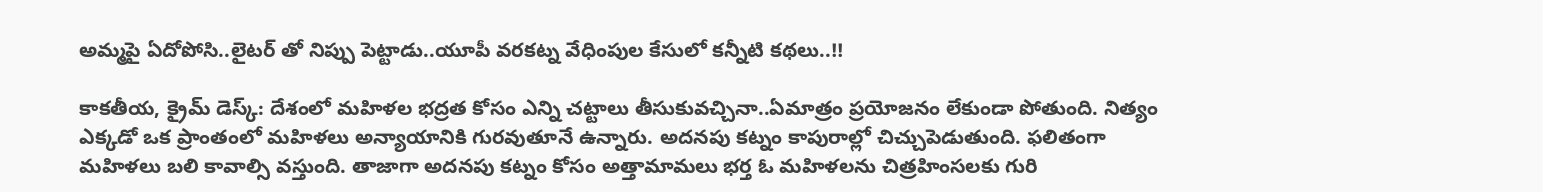అమ్మపై ఏదోపోసి..లైటర్ తో నిప్పు పెట్టాడు..యూపీ వరకట్న వేధింపుల కేసులో కన్నీటి కథలు..!!

కాకతీయ, క్రైమ్ డెస్క్: దేశంలో మహిళల భద్రత కోసం ఎన్ని చట్టాలు తీసుకువచ్చినా..ఏమాత్రం ప్రయోజనం లేకుండా పోతుంది. నిత్యం ఎక్కడో ఒక ప్రాంతంలో మహిళలు అన్యాయానికి గురవుతూనే ఉన్నారు. అదనపు కట్నం కాపురాల్లో చిచ్చుపెడుతుంది. ఫలితంగా మహిళలు బలి కావాల్సి వస్తుంది. తాజాగా అదనపు కట్నం కోసం అత్తామామలు భర్త ఓ మహిళలను చిత్రహింసలకు గురి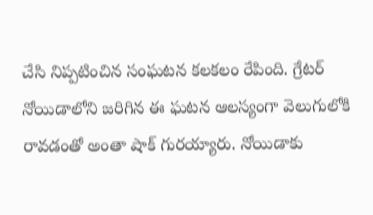చేసి నిప్పటించిన సంఘటన కలకలం రేపింది. గ్రేటర్ నోయిడాలోని జరిగిన ఈ ఘటన ఆలస్యంగా వెలుగులోకి రావడంతో అంతా షాక్ గురయ్యారు. నోయిడాకు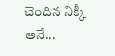చెందిన నిక్కీ అనే...